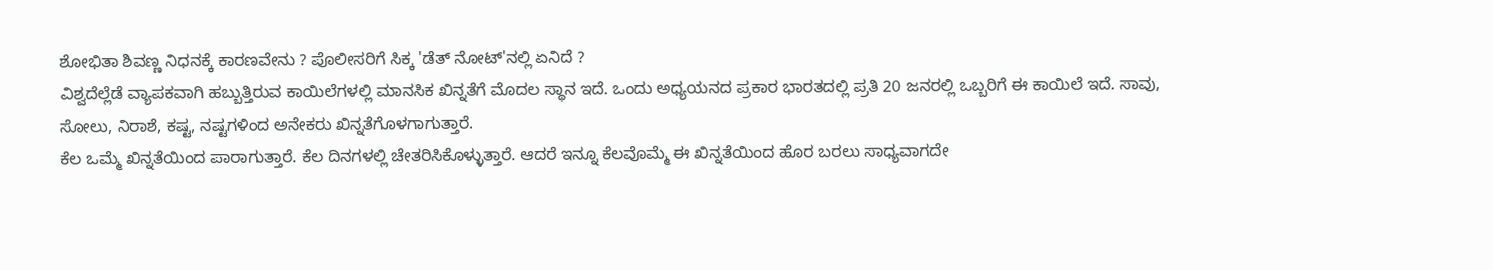ಶೋಭಿತಾ ಶಿವಣ್ಣ ನಿಧನಕ್ಕೆ ಕಾರಣವೇನು ? ಪೊಲೀಸರಿಗೆ ಸಿಕ್ಕ 'ಡೆತ್ ನೋಟ್'ನಲ್ಲಿ ಏನಿದೆ ?
ವಿಶ್ವದೆಲ್ಲೆಡೆ ವ್ಯಾಪಕವಾಗಿ ಹಬ್ಬುತ್ತಿರುವ ಕಾಯಿಲೆಗಳಲ್ಲಿ ಮಾನಸಿಕ ಖಿನ್ನತೆಗೆ ಮೊದಲ ಸ್ಥಾನ ಇದೆ. ಒಂದು ಅಧ್ಯಯನದ ಪ್ರಕಾರ ಭಾರತದಲ್ಲಿ ಪ್ರತಿ 20 ಜನರಲ್ಲಿ ಒಬ್ಬರಿಗೆ ಈ ಕಾಯಿಲೆ ಇದೆ. ಸಾವು, ಸೋಲು, ನಿರಾಶೆ, ಕಷ್ಟ, ನಷ್ಟಗಳಿಂದ ಅನೇಕರು ಖಿನ್ನತೆಗೊಳಗಾಗುತ್ತಾರೆ.
ಕೆಲ ಒಮ್ಮೆ ಖಿನ್ನತೆಯಿಂದ ಪಾರಾಗುತ್ತಾರೆ. ಕೆಲ ದಿನಗಳಲ್ಲಿ ಚೇತರಿಸಿಕೊಳ್ಳುತ್ತಾರೆ. ಆದರೆ ಇನ್ನೂ ಕೆಲವೊಮ್ಮೆ ಈ ಖಿನ್ನತೆಯಿಂದ ಹೊರ ಬರಲು ಸಾಧ್ಯವಾಗದೇ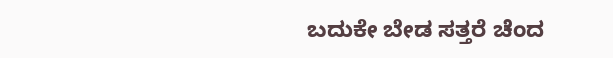ಬದುಕೇ ಬೇಡ ಸತ್ತರೆ ಚೆಂದ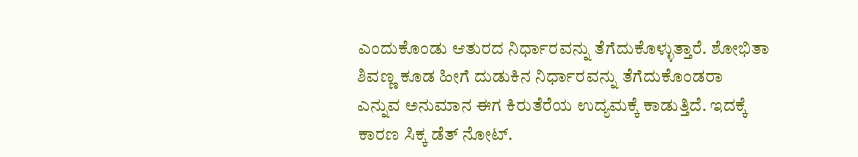ಎಂದುಕೊಂಡು ಆತುರದ ನಿರ್ಧಾರವನ್ನು ತೆಗೆದುಕೊಳ್ಳುತ್ತಾರೆ. ಶೋಭಿತಾ ಶಿವಣ್ಣ ಕೂಡ ಹೀಗೆ ದುಡುಕಿನ ನಿರ್ಧಾರವನ್ನು ತೆಗೆದುಕೊಂಡರಾ ಎನ್ನುವ ಅನುಮಾನ ಈಗ ಕಿರುತೆರೆಯ ಉದ್ಯಮಕ್ಕೆ ಕಾಡುತ್ತಿದೆ. ಇದಕ್ಕೆ ಕಾರಣ ಸಿಕ್ಕ ಡೆತ್ ನೋಟ್.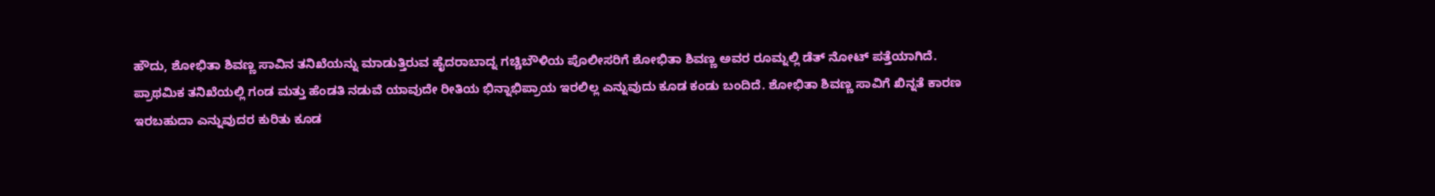ಹೌದು, ಶೋಭಿತಾ ಶಿವಣ್ಣ ಸಾವಿನ ತನಿಖೆಯನ್ನು ಮಾಡುತ್ತಿರುವ ಹೈದರಾಬಾದ್ನ ಗಚ್ಚಿಬೌಳಿಯ ಪೊಲೀಸರಿಗೆ ಶೋಭಿತಾ ಶಿವಣ್ಣ ಅವರ ರೂಮ್ನಲ್ಲಿ ಡೆತ್ ನೋಟ್ ಪತ್ತೆಯಾಗಿದೆ. ಪ್ರಾಥಮಿಕ ತನಿಖೆಯಲ್ಲಿ ಗಂಡ ಮತ್ತು ಹೆಂಡತಿ ನಡುವೆ ಯಾವುದೇ ರೀತಿಯ ಭಿನ್ನಾಭಿಪ್ರಾಯ ಇರಲಿಲ್ಲ ಎನ್ನುವುದು ಕೂಡ ಕಂಡು ಬಂದಿದೆ. ಶೋಭಿತಾ ಶಿವಣ್ಣ ಸಾವಿಗೆ ಖಿನ್ನತೆ ಕಾರಣ ಇರಬಹುದಾ ಎನ್ನುವುದರ ಕುರಿತು ಕೂಡ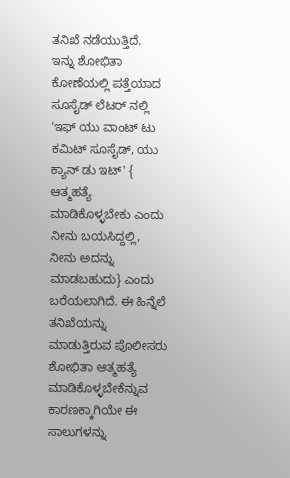ತನಿಖೆ ನಡೆಯುತ್ತಿದೆ.
ಇನ್ನು ಶೋಭಿತಾ ಕೋಣೆಯಲ್ಲಿ ಪತ್ತೆಯಾದ ಸೂಸೈಡ್ ಲೆಟರ್ ನಲ್ಲಿ 'ಇಫ್ ಯು ವಾಂಟ್ ಟು ಕಮಿಟ್ ಸೂಸೈಡ್, ಯು ಕ್ಯಾನ್ ಡು ಇಟ್' { ಆತ್ಮಹತ್ಯೆ ಮಾಡಿಕೊಳ್ಳಬೇಕು ಎಂದು ನೀನು ಬಯಸಿದ್ದಲ್ಲಿ, ನೀನು ಅದನ್ನು ಮಾಡಬಹುದು} ಎಂದು ಬರೆಯಲಾಗಿದೆ. ಈ ಹಿನ್ನೆಲೆ ತನಿಖೆಯನ್ನು ಮಾಡುತ್ತಿರುವ ಪೊಲೀಸರು ಶೋಭಿತಾ ಆತ್ಮಹತ್ಯೆ ಮಾಡಿಕೊಳ್ಳಬೇಕೆನ್ನುವ ಕಾರಣಕ್ಕಾಗಿಯೇ ಈ ಸಾಲುಗಳನ್ನು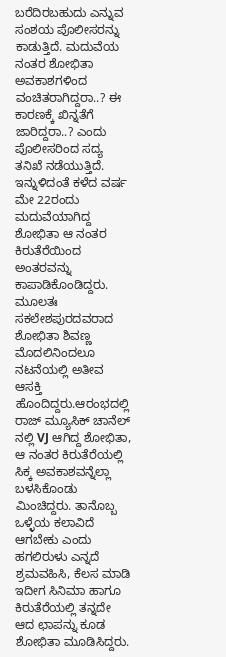ಬರೆದಿರಬಹುದು ಎನ್ನುವ ಸಂಶಯ ಪೊಲೀಸರನ್ನು ಕಾಡುತ್ತಿದೆ. ಮದುವೆಯ ನಂತರ ಶೋಭಿತಾ ಅವಕಾಶಗಳಿಂದ ವಂಚಿತರಾಗಿದ್ದರಾ..? ಈ ಕಾರಣಕ್ಕೆ ಖಿನ್ನತೆಗೆ ಜಾರಿದ್ದರಾ..? ಎಂದು ಪೊಲೀಸರಿಂದ ಸದ್ಯ ತನಿಖೆ ನಡೆಯುತ್ತಿದೆ.
ಇನ್ನುಳಿದಂತೆ ಕಳೆದ ವರ್ಷ ಮೇ 22ರಂದು ಮದುವೆಯಾಗಿದ್ದ ಶೋಭಿತಾ ಆ ನಂತರ ಕಿರುತೆರೆಯಿಂದ ಅಂತರವನ್ನು ಕಾಪಾಡಿಕೊಂಡಿದ್ದರು. ಮೂಲತಃ ಸಕಲೇಶಪುರದವರಾದ ಶೋಭಿತಾ ಶಿವಣ್ಣ ಮೊದಲಿನಿಂದಲೂ ನಟನೆಯಲ್ಲಿ ಅತೀವ ಆಸಕ್ತಿ ಹೊಂದಿದ್ದರು.ಆರಂಭದಲ್ಲಿ ರಾಜ್ ಮ್ಯೂಸಿಕ್ ಚಾನೆಲ್ ನಲ್ಲಿ VJ ಆಗಿದ್ದ ಶೋಭಿತಾ, ಆ ನಂತರ ಕಿರುತೆರೆಯಲ್ಲಿ ಸಿಕ್ಕ ಅವಕಾಶವನ್ನೆಲ್ಲಾ ಬಳಸಿಕೊಂಡು ಮಿಂಚಿದ್ದರು. ತಾನೊಬ್ಬ ಒಳ್ಳೆಯ ಕಲಾವಿದೆ ಆಗಬೇಕು ಎಂದು ಹಗಲಿರುಳು ಎನ್ನದೆ ಶ್ರಮವಹಿಸಿ, ಕೆಲಸ ಮಾಡಿ ಇದೀಗ ಸಿನಿಮಾ ಹಾಗೂ ಕಿರುತೆರೆಯಲ್ಲಿ ತನ್ನದೇ ಆದ ಛಾಪನ್ನು ಕೂಡ ಶೋಭಿತಾ ಮೂಡಿಸಿದ್ದರು.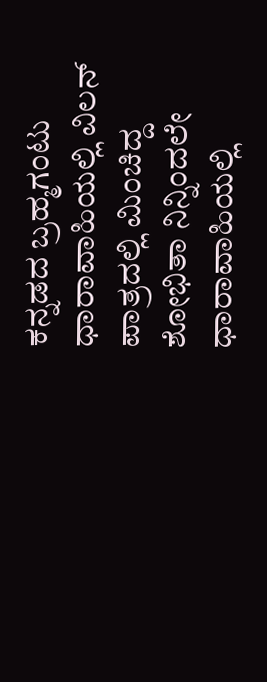ಕನ್ನಡದ ಬ್ರಹ್ಮಗಂಟು ಧಾರಾವಾಹಿಯಲ್ಲಿ ವಿಲನ್ ಪಾತ್ರದಲ್ಲಿ ಮಿಂಚಿದ್ದ ಶೋಭಿತಾ ನಿನ್ನಿಂದಲೇ ಧಾರಾವಾಹಿಯಲ್ಲಿ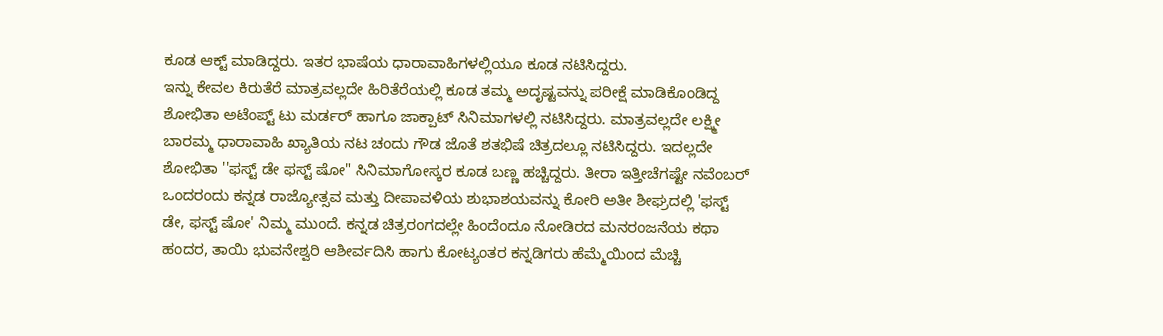ಕೂಡ ಆಕ್ಟ್ ಮಾಡಿದ್ದರು. ಇತರ ಭಾಷೆಯ ಧಾರಾವಾಹಿಗಳಲ್ಲಿಯೂ ಕೂಡ ನಟಿಸಿದ್ದರು.
ಇನ್ನು ಕೇವಲ ಕಿರುತೆರೆ ಮಾತ್ರವಲ್ಲದೇ ಹಿರಿತೆರೆಯಲ್ಲಿ ಕೂಡ ತಮ್ಮ ಅದೃಷ್ಟವನ್ನು ಪರೀಕ್ಷೆ ಮಾಡಿಕೊಂಡಿದ್ದ ಶೋಭಿತಾ ಅಟೆಂಪ್ಟ್ ಟು ಮರ್ಡರ್ ಹಾಗೂ ಜಾಕ್ಪಾಟ್ ಸಿನಿಮಾಗಳಲ್ಲಿ ನಟಿಸಿದ್ದರು. ಮಾತ್ರವಲ್ಲದೇ ಲಕ್ಷ್ಮೀ ಬಾರಮ್ಮ ಧಾರಾವಾಹಿ ಖ್ಯಾತಿಯ ನಟ ಚಂದು ಗೌಡ ಜೊತೆ ಶತಭಿಷೆ ಚಿತ್ರದಲ್ಲೂ ನಟಿಸಿದ್ದರು. ಇದಲ್ಲದೇ ಶೋಭಿತಾ ''ಫಸ್ಟ್ ಡೇ ಫಸ್ಟ್ ಷೋ" ಸಿನಿಮಾಗೋಸ್ಕರ ಕೂಡ ಬಣ್ಣ ಹಚ್ಚಿದ್ದರು. ತೀರಾ ಇತ್ತೀಚೆಗಷ್ಟೇ ನವೆಂಬರ್ ಒಂದರಂದು ಕನ್ನಡ ರಾಜ್ಯೋತ್ಸವ ಮತ್ತು ದೀಪಾವಳಿಯ ಶುಭಾಶಯವನ್ನು ಕೋರಿ ಅತೀ ಶೀಘ್ರದಲ್ಲಿ 'ಫಸ್ಟ್ ಡೇ, ಫಸ್ಟ್ ಷೋ' ನಿಮ್ಮ ಮುಂದೆ. ಕನ್ನಡ ಚಿತ್ರರಂಗದಲ್ಲೇ ಹಿಂದೆಂದೂ ನೋಡಿರದ ಮನರಂಜನೆಯ ಕಥಾ ಹಂದರ, ತಾಯಿ ಭುವನೇಶ್ವರಿ ಆಶೀರ್ವದಿಸಿ ಹಾಗು ಕೋಟ್ಯಂತರ ಕನ್ನಡಿಗರು ಹೆಮ್ಮೆಯಿಂದ ಮೆಚ್ಚಿ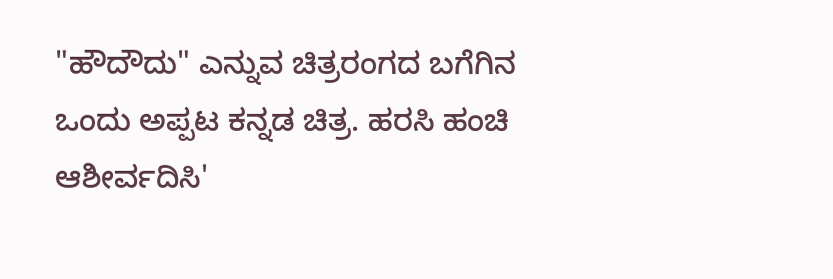"ಹೌದೌದು" ಎನ್ನುವ ಚಿತ್ರರಂಗದ ಬಗೆಗಿನ ಒಂದು ಅಪ್ಪಟ ಕನ್ನಡ ಚಿತ್ರ. ಹರಸಿ ಹಂಚಿ ಆಶೀರ್ವದಿಸಿ'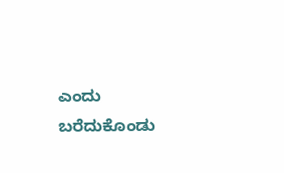ಎಂದು ಬರೆದುಕೊಂಡು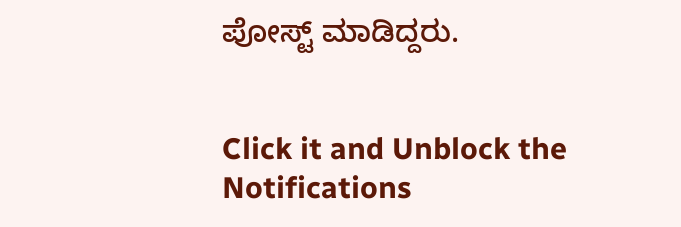ಪೋಸ್ಟ್ ಮಾಡಿದ್ದರು.


Click it and Unblock the Notifications